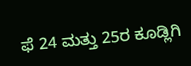ಫೆ 24 ಮತ್ತು 25ರ ಕೂಡ್ಲಿಗಿ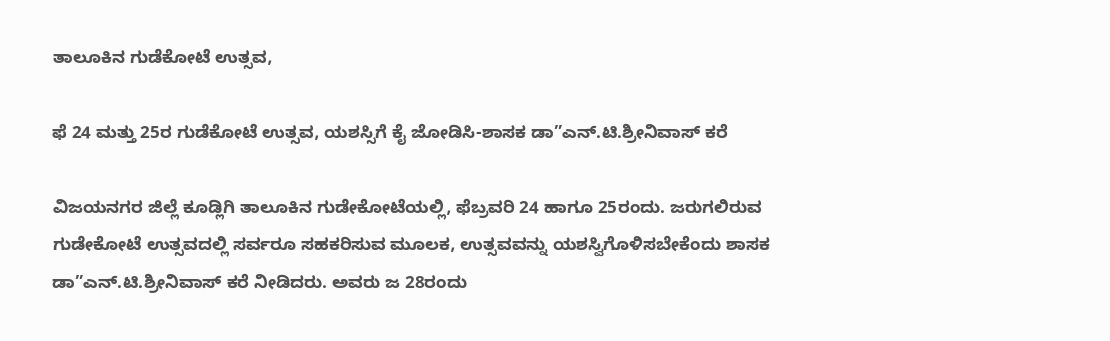ತಾಲೂಕಿನ ಗುಡೆಕೋಟೆ ಉತ್ಸವ,

ಫೆ 24 ಮತ್ತು 25ರ ಗುಡೆಕೋಟೆ ಉತ್ಸವ, ಯಶಸ್ಸಿಗೆ ಕೈ ಜೋಡಿಸಿ-ಶಾಸಕ ಡಾ”ಎನ್.ಟಿ.ಶ್ರೀನಿವಾಸ್ ಕರೆ

ವಿಜಯನಗರ ಜಿಲ್ಲೆ ಕೂಡ್ಲಿಗಿ ತಾಲೂಕಿನ ಗುಡೇಕೋಟೆಯಲ್ಲಿ, ಫೆಬ್ರವರಿ 24 ಹಾಗೂ 25ರಂದು. ಜರುಗಲಿರುವ ಗುಡೇಕೋಟೆ ಉತ್ಸವದಲ್ಲಿ ಸರ್ವರೂ ಸಹಕರಿಸುವ ಮೂಲಕ, ಉತ್ಸವವನ್ನು ಯಶಸ್ವಿಗೊಳಿಸಬೇಕೆಂದು ಶಾಸಕ ಡಾ”ಎನ್.ಟಿ.ಶ್ರೀನಿವಾಸ್ ಕರೆ ನೀಡಿದರು. ಅವರು ಜ 28ರಂದು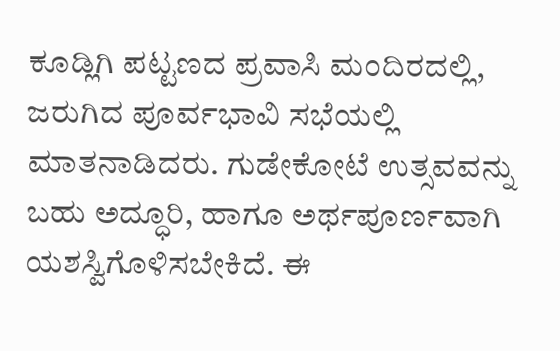ಕೂಡ್ಲಿಗಿ ಪಟ್ಟಣದ ಪ್ರವಾಸಿ ಮಂದಿರದಲ್ಲಿ, ಜರುಗಿದ ಪೂರ್ವಭಾವಿ ಸಭೆಯಲ್ಲಿ ಮಾತನಾಡಿದರು. ಗುಡೇಕೋಟೆ ಉತ್ಸವವನ್ನು ಬಹು ಅದ್ಧೂರಿ, ಹಾಗೂ ಅರ್ಥಪೂರ್ಣವಾಗಿ ಯಶಸ್ವಿಗೊಳಿಸಬೇಕಿದೆ. ಈ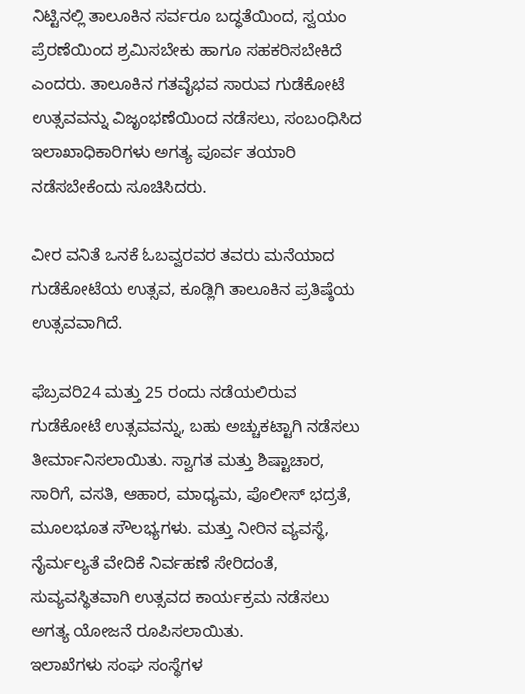ನಿಟ್ಟಿನಲ್ಲಿ ತಾಲೂಕಿನ ಸರ್ವರೂ ಬದ್ಧತೆಯಿಂದ, ಸ್ವಯಂ ಪ್ರೆರಣೆಯಿಂದ ಶ್ರಮಿಸಬೇಕು ಹಾಗೂ ಸಹಕರಿಸಬೇಕಿದೆ ಎಂದರು. ತಾಲೂಕಿನ ಗತವೈಭವ ಸಾರುವ ಗುಡೆಕೋಟೆ ಉತ್ಸವವನ್ನು ವಿಜೃಂಭಣೆಯಿಂದ ನಡೆಸಲು, ಸಂಬಂಧಿಸಿದ ಇಲಾಖಾಧಿಕಾರಿಗಳು ಅಗತ್ಯ ಪೂರ್ವ ತಯಾರಿ ನಡೆಸಬೇಕೆಂದು ಸೂಚಿಸಿದರು.

ವೀರ ವನಿತೆ ಒನಕೆ ಓಬವ್ವರವರ ತವರು ಮನೆಯಾದ ಗುಡೆಕೋಟೆಯ ಉತ್ಸವ, ಕೂಡ್ಲಿಗಿ ತಾಲೂಕಿನ ಪ್ರತಿಷ್ಠೆಯ ಉತ್ಸವವಾಗಿದೆ.

ಫೆಬ್ರವರಿ24 ಮತ್ತು 25 ರಂದು ನಡೆಯಲಿರುವ ಗುಡೆಕೋಟೆ ಉತ್ಸವವನ್ನು, ಬಹು ಅಚ್ಚುಕಟ್ಟಾಗಿ ನಡೆಸಲು ತೀರ್ಮಾನಿಸಲಾಯಿತು. ಸ್ವಾಗತ ಮತ್ತು ಶಿಷ್ಟಾಚಾರ, ಸಾರಿಗೆ, ವಸತಿ, ಆಹಾರ, ಮಾಧ್ಯಮ, ಪೊಲೀಸ್ ಭದ್ರತೆ, ಮೂಲಭೂತ ಸೌಲಭ್ಯಗಳು. ಮತ್ತು ನೀರಿನ ವ್ಯವಸ್ಥೆ, ನೈರ್ಮಲ್ಯತೆ ವೇದಿಕೆ ನಿರ್ವಹಣೆ ಸೇರಿದಂತೆ, ಸುವ್ಯವಸ್ಥಿತವಾಗಿ ಉತ್ಸವದ ಕಾರ್ಯಕ್ರಮ ನಡೆಸಲು ಅಗತ್ಯ ಯೋಜನೆ ರೂಪಿಸಲಾಯಿತು.
ಇಲಾಖೆಗಳು ಸಂಘ ಸಂಸ್ಥೆಗಳ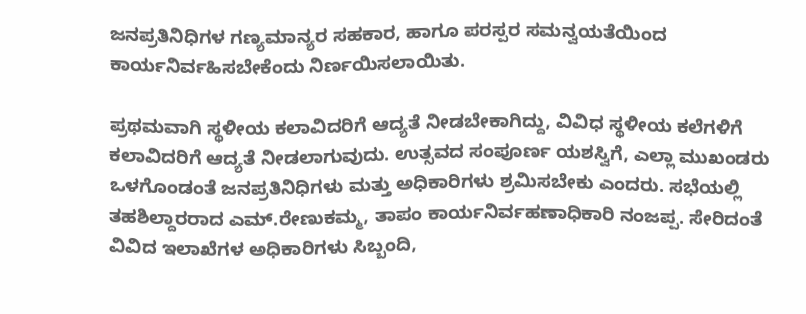ಜನಪ್ರತಿನಿಧಿಗಳ ಗಣ್ಯಮಾನ್ಯರ ಸಹಕಾರ, ಹಾಗೂ ಪರಸ್ಪರ ಸಮನ್ವಯತೆಯಿಂದ ಕಾರ್ಯನಿರ್ವಹಿಸಬೇಕೆಂದು ನಿರ್ಣಯಿಸಲಾಯಿತು.

ಪ್ರಥಮವಾಗಿ ಸ್ಥಳೀಯ ಕಲಾವಿದರಿಗೆ ಆದ್ಯತೆ ನೀಡಬೇಕಾಗಿದ್ದು, ವಿವಿಧ ಸ್ಥಳೀಯ ಕಲೆಗಳಿಗೆ ಕಲಾವಿದರಿಗೆ ಆದ್ಯತೆ ನೀಡಲಾಗುವುದು. ಉತ್ಸವದ ಸಂಪೂರ್ಣ ಯಶಸ್ವಿಗೆ, ಎಲ್ಲಾ ಮುಖಂಡರು ಒಳಗೊಂಡಂತೆ ಜನಪ್ರತಿನಿಧಿಗಳು ಮತ್ತು ಅಧಿಕಾರಿಗಳು ಶ್ರಮಿಸಬೇಕು ಎಂದರು. ಸಭೆಯಲ್ಲಿ ತಹಶಿಲ್ದಾರರಾದ ಎಮ್.ರೇಣುಕಮ್ಮ, ತಾಪಂ ಕಾರ್ಯನಿರ್ವಹಣಾಧಿಕಾರಿ ನಂಜಪ್ಪ. ಸೇರಿದಂತೆ ವಿವಿದ ಇಲಾಖೆಗಳ ಅಧಿಕಾರಿಗಳು ಸಿಬ್ಬಂದಿ,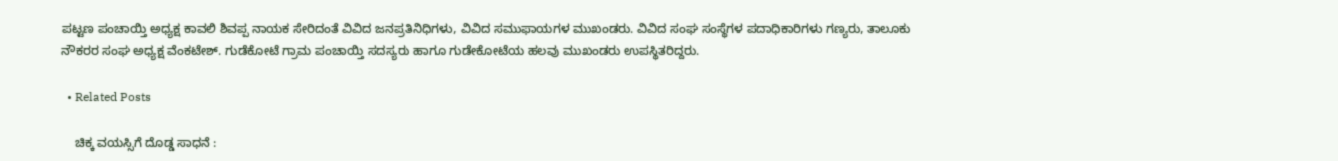ಪಟ್ಟಣ ಪಂಚಾಯ್ತಿ ಅಧ್ಯಕ್ಷ ಕಾವಲಿ ಶಿವಪ್ಪ ನಾಯಕ ಸೇರಿದಂತೆ ವಿವಿದ ಜನಪ್ರತಿನಿಧಿಗಳು, ವಿವಿದ ಸಮುಫಾಯಗಳ ಮುಖಂಡರು. ವಿವಿದ ಸಂಘ ಸಂಸ್ಥೆಗಳ ಪದಾಧಿಕಾರಿಗಳು ಗಣ್ಯರು, ತಾಲೂಕು ನೌಕರರ ಸಂಘ ಅಧ್ಯಕ್ಷ ವೆಂಕಟೇಶ್. ಗುಡೆಕೋಟೆ ಗ್ರಾಮ ಪಂಚಾಯ್ತಿ ಸದಸ್ಯರು ಹಾಗೂ ಗುಡೇಕೋಟೆಯ ಹಲವು ಮುಖಂಡರು ಉಪಸ್ಥಿತರಿದ್ದರು.

  • Related Posts

    ಚಿಕ್ಕ ವಯಸ್ಸಿಗೆ ದೊಡ್ಡ ಸಾಧನೆ :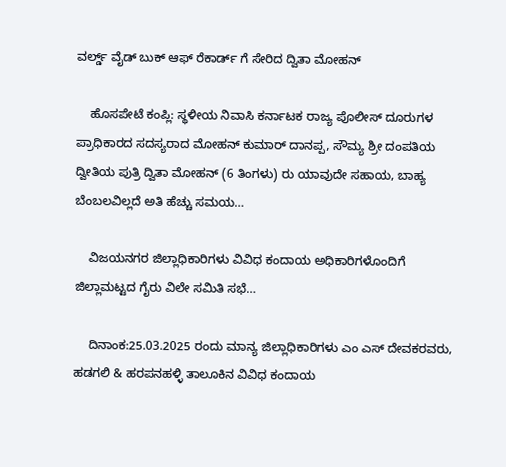ವರ್ಲ್ಡ್ ವೈಡ್ ಬುಕ್ ಆಫ್ ರೆಕಾರ್ಡ್ ಗೆ ಸೇರಿದ ದ್ವಿತಾ ಮೋಹನ್

    ಹೊಸಪೇಟೆ ಕಂಪ್ಲಿ: ಸ್ಥಳೀಯ ನಿವಾಸಿ ಕರ್ನಾಟಕ ರಾಜ್ಯ ಪೊಲೀಸ್ ದೂರುಗಳ ಪ್ರಾಧಿಕಾರದ ಸದಸ್ಯರಾದ ಮೋಹನ್ ಕುಮಾರ್ ದಾನಪ್ಪ, ಸೌಮ್ಯ ಶ್ರೀ ದಂಪತಿಯ ದ್ವೀತಿಯ ಪುತ್ರಿ ದ್ವಿತಾ ಮೋಹನ್ (6 ತಿಂಗಳು) ರು ಯಾವುದೇ ಸಹಾಯ, ಬಾಹ್ಯ ಬೆಂಬಲವಿಲ್ಲದೆ ಅತಿ ಹೆಚ್ಚು ಸಮಯ…

    ವಿಜಯನಗರ ಜಿಲ್ಲಾಧಿಕಾರಿಗಳು ವಿವಿಧ ಕಂದಾಯ ಅಧಿಕಾರಿಗಳೊಂದಿಗೆ ಜಿಲ್ಲಾಮಟ್ಟದ ಗೈರು ವಿಲೇ ಸಮಿತಿ ಸಭೆ…

    ದಿನಾಂಕ:25.03.2025 ರಂದು ಮಾನ್ಯ ಜಿಲ್ಲಾಧಿಕಾರಿಗಳು ಎಂ ಎಸ್ ದೇವಕರವರು, ಹಡಗಲಿ & ಹರಪನಹಳ್ಳಿ ತಾಲೂಕಿನ ವಿವಿಧ ಕಂದಾಯ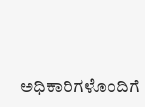ಅಧಿಕಾರಿಗಳೊಂದಿಗೆ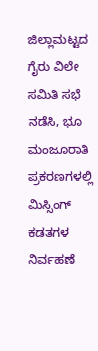ಜಿಲ್ಲಾಮಟ್ಟದ ಗೈರು ವಿಲೇ ಸಮಿತಿ ಸಭೆ ನಡೆಸಿ, ಭೂ ಮಂಜೂರಾತಿ ಪ್ರಕರಣಗಳಲ್ಲಿ ಮಿಸ್ಸಿಂಗ್‌ ಕಡತಗಳ ನಿರ್ವಹಣೆ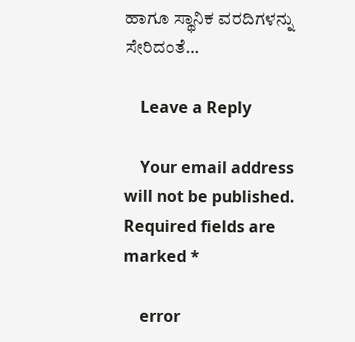ಹಾಗೂ ಸ್ಥಾನಿಕ ವರದಿಗಳನ್ನು ಸೇರಿದಂತೆ…

    Leave a Reply

    Your email address will not be published. Required fields are marked *

    error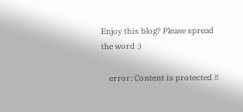Enjoy this blog? Please spread the word :)

    error: Content is protected !!